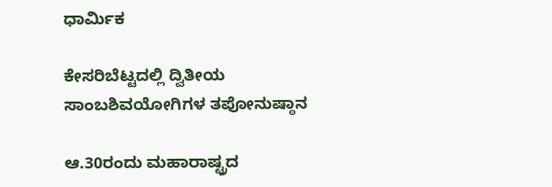ಧಾರ್ಮಿಕ

ಕೇಸರಿಬೆಟ್ಟದಲ್ಲಿ ದ್ವಿತೀಯ ಸಾಂಬಶಿವಯೋಗಿಗಳ ತಪೋನುಷ್ಠಾನ

ಆ.30ರಂದು ಮಹಾರಾಷ್ಟ್ರದ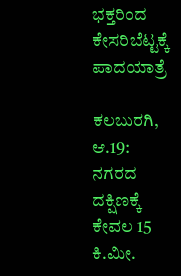ಭಕ್ತರಿಂದ ಕೇಸರಿಬೆಟ್ಟಕ್ಕೆ ಪಾದಯಾತ್ರೆ

ಕಲಬುರಗಿ, ಆ.19: ನಗರದ ದಕ್ಷಿಣಕ್ಕೆ ಕೇವಲ 15 ಕಿ.ಮೀ.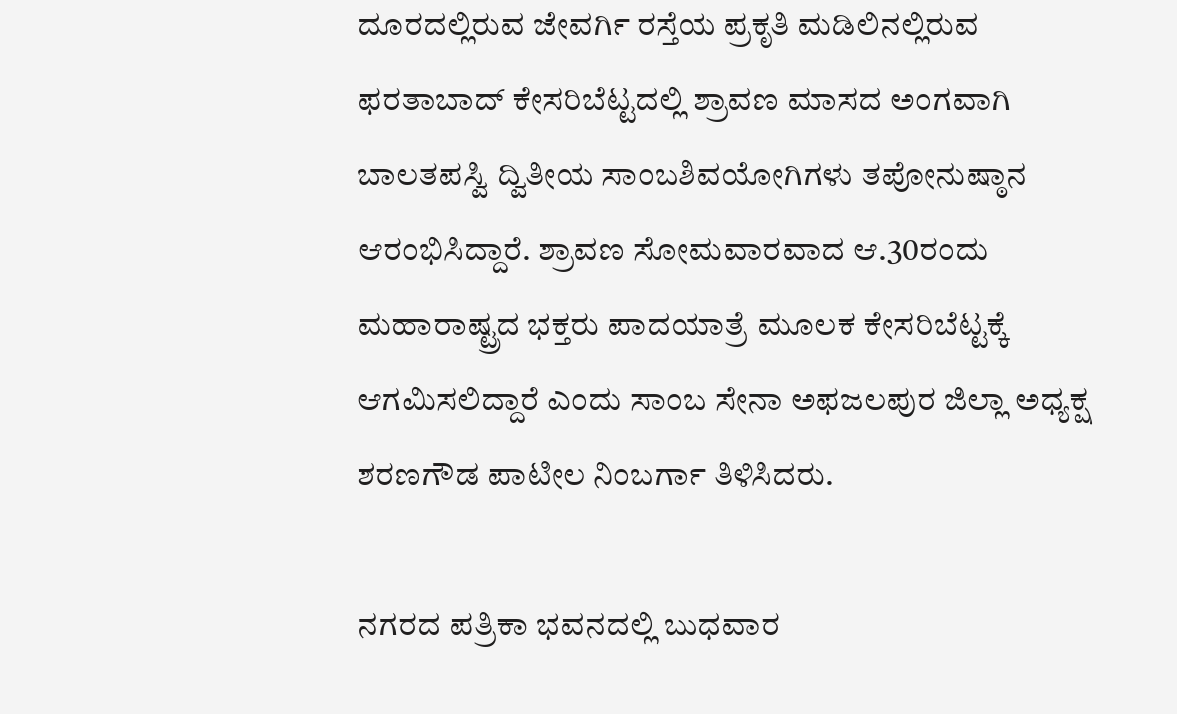ದೂರದಲ್ಲಿರುವ ಜೇವರ್ಗಿ ರಸ್ತೆಯ ಪ್ರಕೃತಿ ಮಡಿಲಿನಲ್ಲಿರುವ ಫರತಾಬಾದ್ ಕೇಸರಿಬೆಟ್ಟದಲ್ಲಿ ಶ್ರಾವಣ ಮಾಸದ ಅಂಗವಾಗಿ ಬಾಲತಪಸ್ವಿ ದ್ವಿತೀಯ ಸಾಂಬಶಿವಯೋಗಿಗಳು ತಪೋನುಷ್ಠಾನ ಆರಂಭಿಸಿದ್ದಾರೆ. ಶ್ರಾವಣ ಸೋಮವಾರವಾದ ಆ.30ರಂದು ಮಹಾರಾಷ್ಟ್ರದ ಭಕ್ತರು ಪಾದಯಾತ್ರೆ ಮೂಲಕ ಕೇಸರಿಬೆಟ್ಟಕ್ಕೆ ಆಗಮಿಸಲಿದ್ದಾರೆ ಎಂದು ಸಾಂಬ ಸೇನಾ ಅಫಜಲಪುರ ಜಿಲ್ಲಾ ಅಧ್ಯಕ್ಷ ಶರಣಗೌಡ ಪಾಟೀಲ ನಿಂಬರ್ಗಾ ತಿಳಿಸಿದರು.

ನಗರದ ಪತ್ರಿಕಾ ಭವನದಲ್ಲಿ ಬುಧವಾರ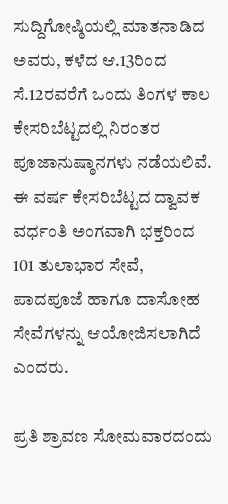ಸುದ್ದಿಗೋಷ್ಠಿಯಲ್ಲಿ ಮಾತನಾಡಿದ ಅವರು, ಕಳೆದ ಆ.13ರಿಂದ ಸೆ.12ರವರೆಗೆ ಒಂದು ತಿಂಗಳ ಕಾಲ ಕೇಸರಿಬೆಟ್ಟದಲ್ಲಿ ನಿರಂತರ ಪೂಜಾನುಷ್ಠಾನಗಳು ನಡೆಯಲಿವೆ. ಈ ವರ್ಷ ಕೇಸರಿಬೆಟ್ಟದ ದ್ವಾವಕ ವರ್ಧಂತಿ ಅಂಗವಾಗಿ ಭಕ್ತರಿಂದ 101 ತುಲಾಭಾರ ಸೇವೆ, ಪಾದಪೂಜೆ ಹಾಗೂ ದಾಸೋಹ ಸೇವೆಗಳನ್ನು ಆಯೋಜಿಸಲಾಗಿದೆ ಎಂದರು.

ಪ್ರತಿ ಶ್ರಾವಣ ಸೋಮವಾರದಂದು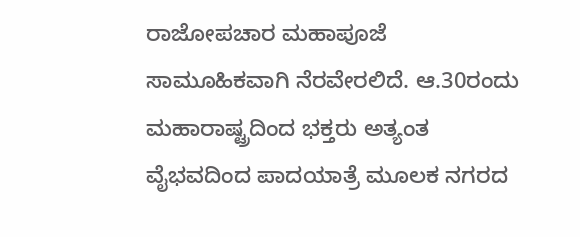ರಾಜೋಪಚಾರ ಮಹಾಪೂಜೆ ಸಾಮೂಹಿಕವಾಗಿ ನೆರವೇರಲಿದೆ. ಆ.30ರಂದು ಮಹಾರಾಷ್ಟ್ರದಿಂದ ಭಕ್ತರು ಅತ್ಯಂತ ವೈಭವದಿಂದ ಪಾದಯಾತ್ರೆ ಮೂಲಕ ನಗರದ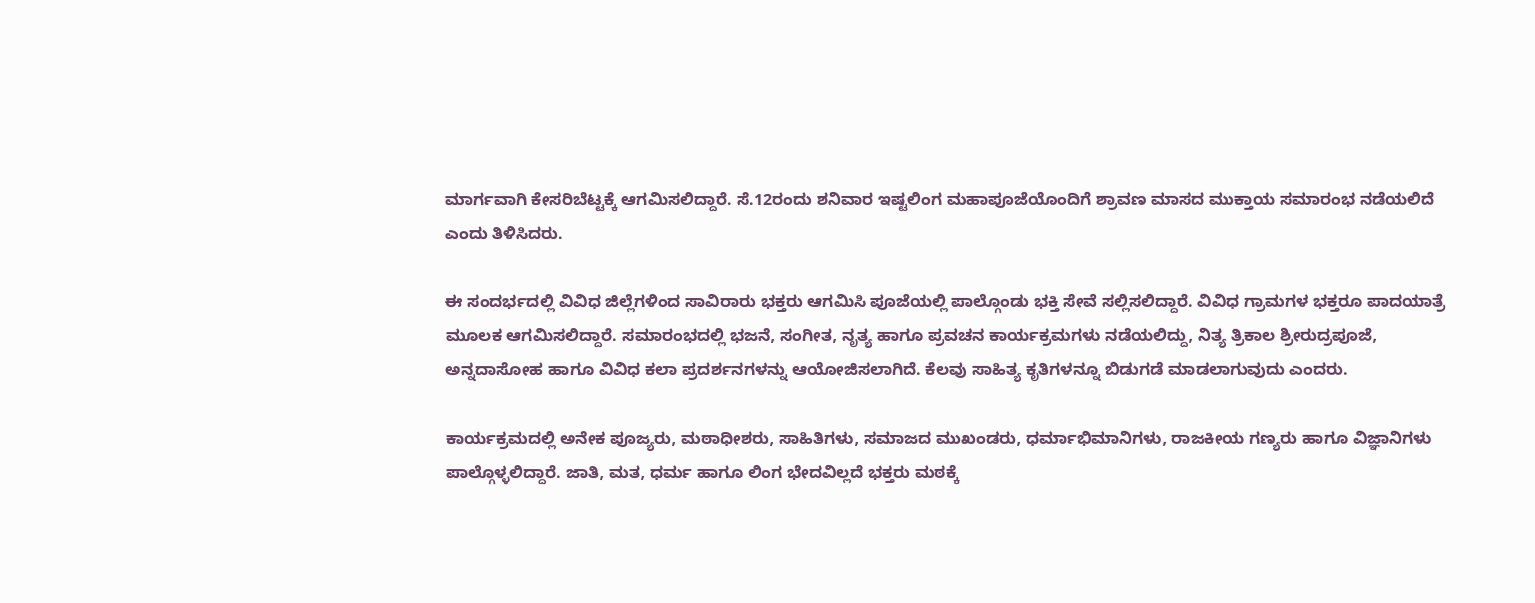ಮಾರ್ಗವಾಗಿ ಕೇಸರಿಬೆಟ್ಟಕ್ಕೆ ಆಗಮಿಸಲಿದ್ದಾರೆ. ಸೆ.12ರಂದು ಶನಿವಾರ ಇಷ್ಟಲಿಂಗ ಮಹಾಪೂಜೆಯೊಂದಿಗೆ ಶ್ರಾವಣ ಮಾಸದ ಮುಕ್ತಾಯ ಸಮಾರಂಭ ನಡೆಯಲಿದೆ ಎಂದು ತಿಳಿಸಿದರು.

ಈ ಸಂದರ್ಭದಲ್ಲಿ ವಿವಿಧ ಜಿಲ್ಲೆಗಳಿಂದ ಸಾವಿರಾರು ಭಕ್ತರು ಆಗಮಿಸಿ ಪೂಜೆಯಲ್ಲಿ ಪಾಲ್ಗೊಂಡು ಭಕ್ತಿ ಸೇವೆ ಸಲ್ಲಿಸಲಿದ್ದಾರೆ. ವಿವಿಧ ಗ್ರಾಮಗಳ ಭಕ್ತರೂ ಪಾದಯಾತ್ರೆ ಮೂಲಕ ಆಗಮಿಸಲಿದ್ದಾರೆ. ಸಮಾರಂಭದಲ್ಲಿ ಭಜನೆ, ಸಂಗೀತ, ನೃತ್ಯ ಹಾಗೂ ಪ್ರವಚನ ಕಾರ್ಯಕ್ರಮಗಳು ನಡೆಯಲಿದ್ದು, ನಿತ್ಯ ತ್ರಿಕಾಲ ಶ್ರೀರುದ್ರಪೂಜೆ, ಅನ್ನದಾಸೋಹ ಹಾಗೂ ವಿವಿಧ ಕಲಾ ಪ್ರದರ್ಶನಗಳನ್ನು ಆಯೋಜಿಸಲಾಗಿದೆ. ಕೆಲವು ಸಾಹಿತ್ಯ ಕೃತಿಗಳನ್ನೂ ಬಿಡುಗಡೆ ಮಾಡಲಾಗುವುದು ಎಂದರು.

ಕಾರ್ಯಕ್ರಮದಲ್ಲಿ ಅನೇಕ ಪೂಜ್ಯರು, ಮಠಾಧೀಶರು, ಸಾಹಿತಿಗಳು, ಸಮಾಜದ ಮುಖಂಡರು, ಧರ್ಮಾಭಿಮಾನಿಗಳು, ರಾಜಕೀಯ ಗಣ್ಯರು ಹಾಗೂ ವಿಜ್ಞಾನಿಗಳು ಪಾಲ್ಗೊಳ್ಳಲಿದ್ದಾರೆ. ಜಾತಿ, ಮತ, ಧರ್ಮ ಹಾಗೂ ಲಿಂಗ ಭೇದವಿಲ್ಲದೆ ಭಕ್ತರು ಮಠಕ್ಕೆ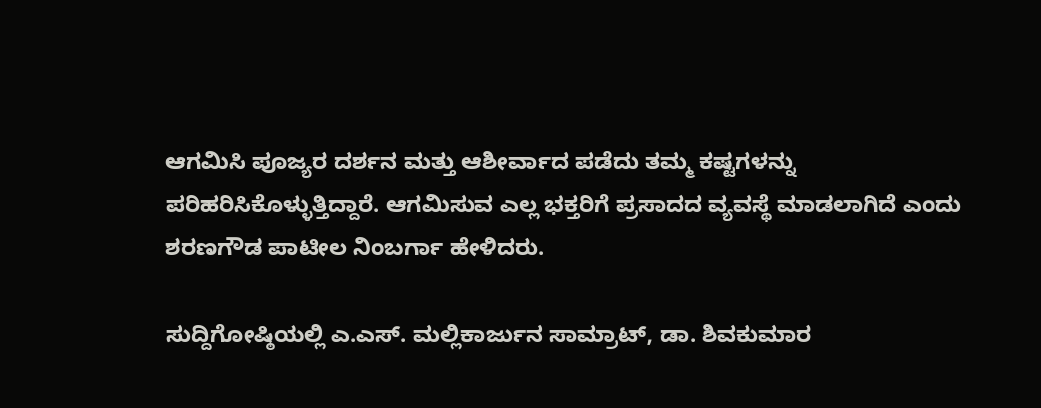ಆಗಮಿಸಿ ಪೂಜ್ಯರ ದರ್ಶನ ಮತ್ತು ಆಶೀರ್ವಾದ ಪಡೆದು ತಮ್ಮ ಕಷ್ಟಗಳನ್ನು ಪರಿಹರಿಸಿಕೊಳ್ಳುತ್ತಿದ್ದಾರೆ. ಆಗಮಿಸುವ ಎಲ್ಲ ಭಕ್ತರಿಗೆ ಪ್ರಸಾದದ ವ್ಯವಸ್ಥೆ ಮಾಡಲಾಗಿದೆ ಎಂದು ಶರಣಗೌಡ ಪಾಟೀಲ ನಿಂಬರ್ಗಾ ಹೇಳಿದರು.

ಸುದ್ದಿಗೋಷ್ಠಿಯಲ್ಲಿ ಎ.ಎಸ್. ಮಲ್ಲಿಕಾರ್ಜುನ ಸಾಮ್ರಾಟ್, ಡಾ. ಶಿವಕುಮಾರ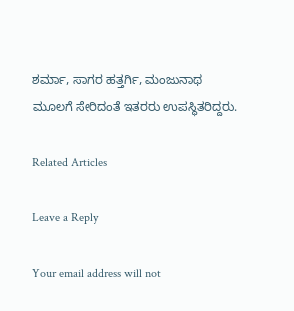ಶರ್ಮಾ, ಸಾಗರ ಹತ್ತರ್ಗಿ, ಮಂಜುನಾಥ ಮೂಲಗೆ ಸೇರಿದಂತೆ ಇತರರು ಉಪಸ್ಥಿತರಿದ್ದರು.

Related Articles

Leave a Reply

Your email address will not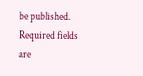be published. Required fields are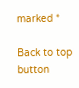marked *

Back to top button